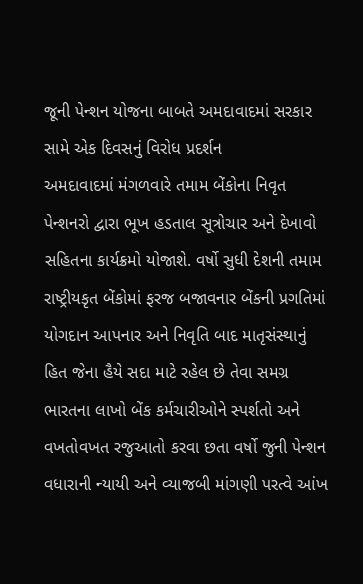જૂની પેન્શન યોજના બાબતે અમદાવાદમાં સરકાર સામે એક દિવસનું વિરોધ પ્રદર્શન
અમદાવાદમાં મંગળવારે તમામ બેંકોના નિવૃત પેન્શનરો દ્વારા ભૂખ હડતાલ સૂત્રોચાર અને દેખાવો સહિતના કાર્યક્રમો યોજાશે. વર્ષો સુધી દેશની તમામ રાષ્ટ્રીયકૃત બેંકોમાં ફરજ બજાવનાર બેંકની પ્રગતિમાં યોગદાન આપનાર અને નિવૃતિ બાદ માતૃસંસ્થાનું હિત જેના હૈયે સદા માટે રહેલ છે તેવા સમગ્ર ભારતના લાખો બેંક કર્મચારીઓને સ્પર્શતો અને વખતોવખત રજુઆતો કરવા છતા વર્ષો જુની પેન્શન વધારાની ન્યાયી અને વ્યાજબી માંગણી પરત્વે આંખ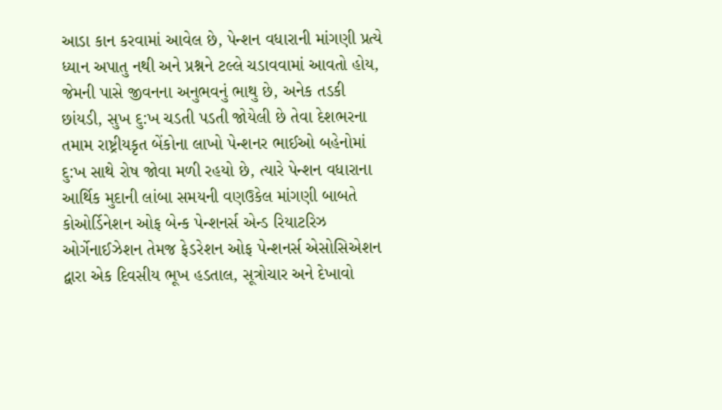આડા કાન કરવામાં આવેલ છે, પેન્શન વધારાની માંગણી પ્રત્યે ધ્યાન અપાતુ નથી અને પ્રશ્નને ટલ્લે ચડાવવામાં આવતો હોય, જેમની પાસે જીવનના અનુભવનું ભાથુ છે, અનેક તડકી છાંયડી, સુખ દુ:ખ ચડતી પડતી જોયેલી છે તેવા દેશભરના તમામ રાષ્ટ્રીયકૃત બેંકોના લાખો પેન્શનર ભાઈઓ બહેનોમાં દુ:ખ સાથે રોષ જોવા મળી રહયો છે, ત્યારે પેન્શન વધારાના આર્થિક મુદાની લાંબા સમયની વણઉકેલ માંગણી બાબતે કોઓર્ડિનેશન ઓફ બેન્ક પેન્શનર્સ એન્ડ રિયાટરિઝ ઓર્ગેનાઈઝેશન તેમજ ફેડરેશન ઓફ પેન્શનર્સ એસોસિએશન દ્વારા એક દિવસીય ભૂખ હડતાલ, સૂત્રોચાર અને દેખાવો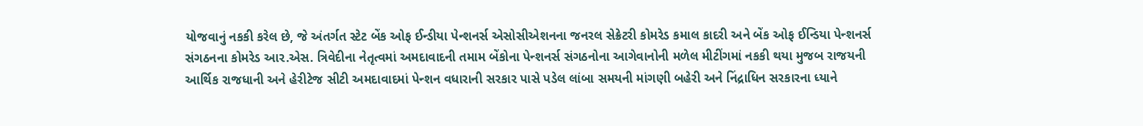યોજવાનું નકકી કરેલ છે, જે અંતર્ગત સ્ટેટ બેંક ઓફ ઈન્ડીયા પેન્શનર્સ એસોસીએશનના જનરલ સેક્રેટરી કોમરેડ કમાલ કાદરી અને બેંક ઓફ ઈન્ડિયા પેન્શનર્સ સંગઠનના કોમરેડ આર.એસ. ત્રિવેદીના નેતૃત્વમાં અમદાવાદની તમામ બેંકોના પેન્શનર્સ સંગઠનોના આગેવાનોની મળેલ મીટીંગમાં નકકી થયા મુજબ રાજયની આર્થિક રાજધાની અને હેરીટેજ સીટી અમદાવાદમાં પેન્શન વધારાની સરકાર પાસે પડેલ લાંબા સમયની માંગણી બહેરી અને નિંદ્રાધિન સરકારના ધ્યાને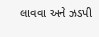લાવવા અને ઝડપી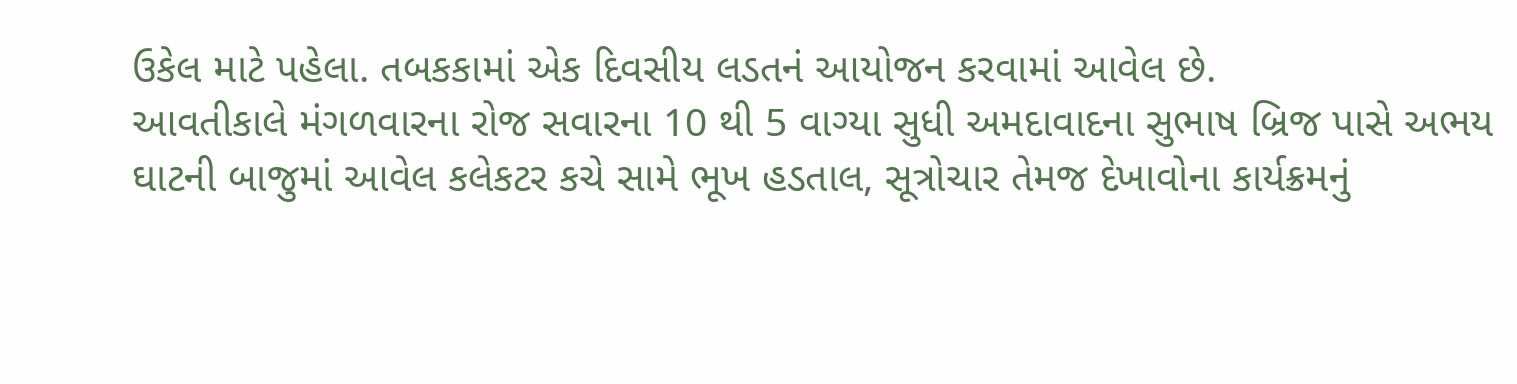ઉકેલ માટે પહેલા. તબકકામાં એક દિવસીય લડતનં આયોજન કરવામાં આવેલ છે.
આવતીકાલે મંગળવારના રોજ સવારના 10 થી 5 વાગ્યા સુધી અમદાવાદના સુભાષ બ્રિજ પાસે અભય ઘાટની બાજુમાં આવેલ કલેકટર કચે સામે ભૂખ હડતાલ, સૂત્રોચાર તેમજ દેખાવોના કાર્યક્રમનું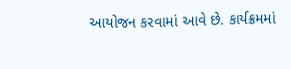આયોજન કરવામાં આવે છે. કાર્યક્રમમાં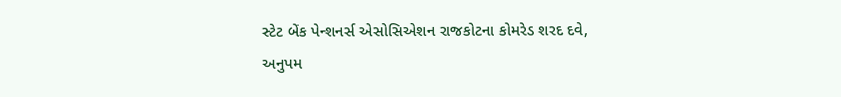સ્ટેટ બેંક પેન્શનર્સ એસોસિએશન રાજકોટના કોમરેડ શરદ દવે, અનુપમ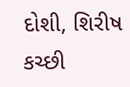દોશી, શિરીષ કચ્છી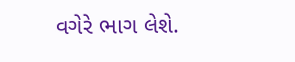વગેરે ભાગ લેશે.